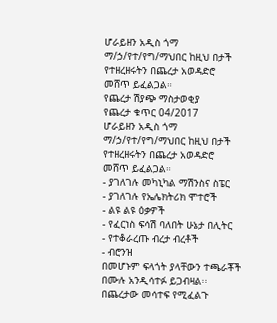ሆራይዘን አዲስ ጎማ ማ/ኃ/የተ/የግ/ማህበር ከዚህ በታች የተዘረዘሩትን በጨረታ አወዳድሮ መሸጥ ይፈልጋል።
የጨረታ ሽያጭ ማስታወቂያ
የጨረታ ቁጥር 04/2017
ሆራይዘን አዲስ ጎማ ማ/ኃ/የተ/የግ/ማህበር ከዚህ በታች የተዘረዘሩትን በጨረታ አወዳድሮ መሸጥ ይፈልጋል።
- ያገለገሉ መካኒካል ማሽንስና ስፔር
- ያገለገሉ የኤሌክትሪክ ሞተሮች
- ልዩ ልዩ ዕቃዎች
- የፈርነስ ፍሳሽ ባለበት ሁኔታ በሊትር
- የተቆራረጡ ብረታ ብረቶች
- ብሮንዝ
በመሆኑም ፍላጎት ያላቸውን ተጫራቾች በሙሉ አንዲሳተፉ ይጋብዛል፡፡
በጨረታው መሳተፍ የሚፈልጉ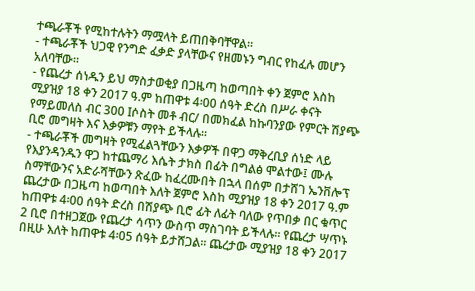ተጫራቾች የሚከተሉትን ማሟላት ይጠበቅባቸዋል፡፡
- ተጫራቾች ህጋዊ የንግድ ፈቃድ ያላቸውና የዘመኑን ግብር የከፈሉ መሆን አለባቸው።
- የጨረታ ሰነዱን ይህ ማስታወቂያ በጋዜጣ ከወጣበት ቀን ጀምሮ እስከ ሚያዝያ 18 ቀን 2017 ዓ.ም ከጠዋቱ 4፡00 ሰዓት ድረስ በሥራ ቀናት የማይመለስ ብር 300 Iሶስት መቶ ብር/ በመክፈል ከኩባንያው የምርት ሽያጭ ቢሮ መግዛት እና እቃዎቹን ማየት ይችላሉ፡፡
- ተጫራቾች መግዛት የሚፈልጓቸውን እቃዎች በዋጋ ማቅረቢያ ሰነድ ላይ የእያንዳንዱን ዋጋ ከተጨማሪ እሴት ታክስ በፊት በግልፅ ሞልተው፤ ሙሉ ስማቸውንና አድራሻቸውን ጽፈው ከፈረሙበት በኋላ በሰም በታሸገ ኤንቨሎፕ ጨረታው በጋዜጣ ከወጣበት እለት ጀምሮ እስከ ሚያዝያ 18 ቀን 2017 ዓ.ም ከጠዋቱ 4፡00 ሰዓት ድረስ በሽያጭ ቢሮ ፊት ለፊት ባለው የጥበቃ በር ቁጥር 2 ቢሮ በተዘጋጀው የጨረታ ሳጥን ውስጥ ማስገባት ይችላሉ። የጨረታ ሣጥኑ በዚሁ እለት ከጠዋቱ 4፡05 ሰዓት ይታሸጋል፡፡ ጨረታው ሚያዝያ 18 ቀን 2017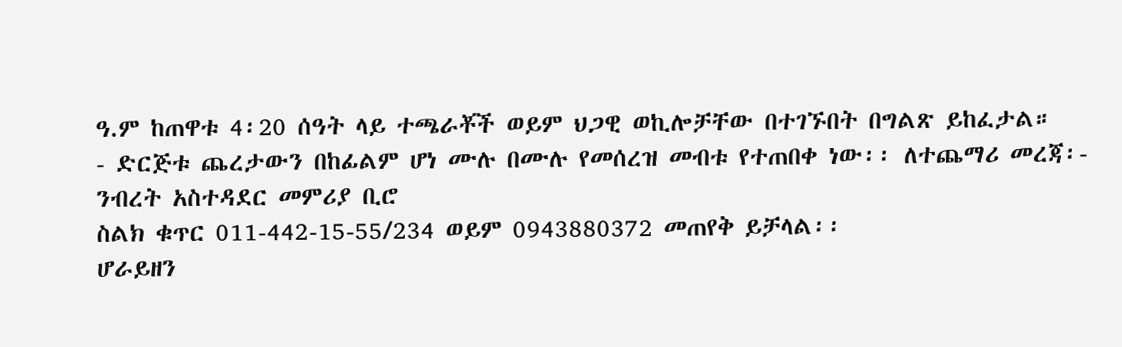ዓ.ም ከጠዋቱ 4፡20 ሰዓት ላይ ተጫራቾች ወይም ህጋዊ ወኪሎቻቸው በተገኙበት በግልጽ ይከፈታል።
- ድርጅቱ ጨረታውን በከፊልም ሆነ ሙሉ በሙሉ የመሰረዝ መብቱ የተጠበቀ ነው፡፡ ለተጨማሪ መረጃ፡- ንብረት አስተዳደር መምሪያ ቢሮ
ስልክ ቁጥር 011-442-15-55/234 ወይም 0943880372 መጠየቅ ይቻላል፡፡
ሆራይዘን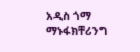አዲስ ጎማ ማኑፋክቸሪንግ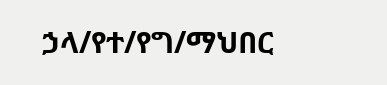ኃላ/የተ/የግ/ማህበር